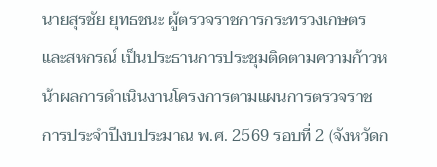นายสุรชัย ยุทธชนะ ผู้ตรวจราชการกระทรวงเกษตรและสหกรณ์ เป็นประธานการประชุมติดตามความก้าวหน้าผลการดำเนินงานโครงการตามแผนการตรวจราชการประจำปีงบประมาณ พ.ศ. 2569 รอบที่ 2 (จังหวัดก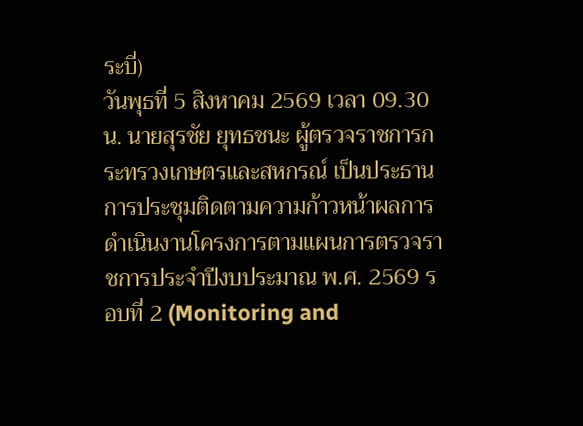ระบี่)
วันพุธที่ 5 สิงหาคม 2569 เวลา 09.30 น. นายสุรชัย ยุทธชนะ ผู้ตรวจราชการกระทรวงเกษตรและสหกรณ์ เป็นประธานการประชุมติดตามความก้าวหน้าผลการดำเนินงานโครงการตามแผนการตรวจราชการประจำปีงบประมาณ พ.ศ. 2569 รอบที่ 2 (Monitoring and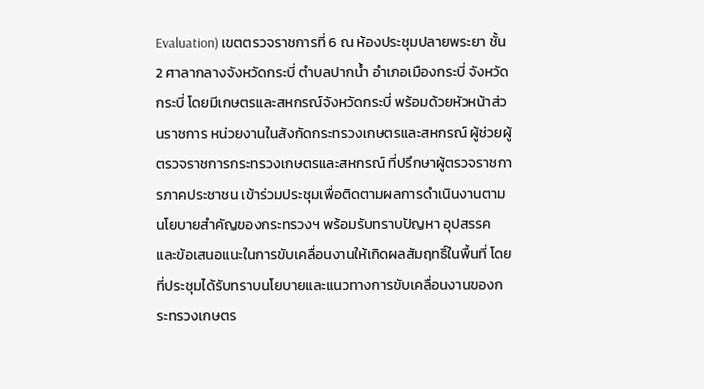Evaluation) เขตตรวจราชการที่ 6 ณ ห้องประชุมปลายพระยา ชั้น 2 ศาลากลางจังหวัดกระบี่ ตำบลปากน้ำ อำเภอเมืองกระบี่ จังหวัดกระบี่ โดยมีเกษตรและสหกรณ์จังหวัดกระบี่ พร้อมด้วยหัวหน้าส่วนราชการ หน่วยงานในสังกัดกระทรวงเกษตรและสหกรณ์ ผู้ช่วยผู้ตรวจราชการกระทรวงเกษตรและสหกรณ์ ที่ปรึกษาผู้ตรวจราชการภาคประชาชน เข้าร่วมประชุมเพื่อติดตามผลการดำเนินงานตามนโยบายสำคัญของกระทรวงฯ พร้อมรับทราบปัญหา อุปสรรค และข้อเสนอแนะในการขับเคลื่อนงานให้เกิดผลสัมฤทธิ์ในพื้นที่ โดยที่ประชุมได้รับทราบนโยบายและแนวทางการขับเคลื่อนงานของกระทรวงเกษตร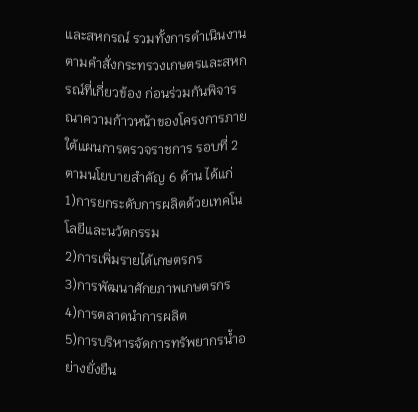และสหกรณ์ รวมทั้งการดำเนินงานตามคำสั่งกระทรวงเกษตรและสหกรณ์ที่เกี่ยวข้อง ก่อนร่วมกันพิจารณาความก้าวหน้าของโครงการภายใต้แผนการตรวจราชการ รอบที่ 2 ตามนโยบายสำคัญ 6 ด้าน ได้แก่
1)การยกระดับการผลิตด้วยเทคโนโลยีและนวัตกรรม
2)การเพิ่มรายได้เกษตรกร
3)การพัฒนาศักยภาพเกษตรกร
4)การตลาดนำการผลิต
5)การบริหารจัดการทรัพยากรน้ำอย่างยั่งยืน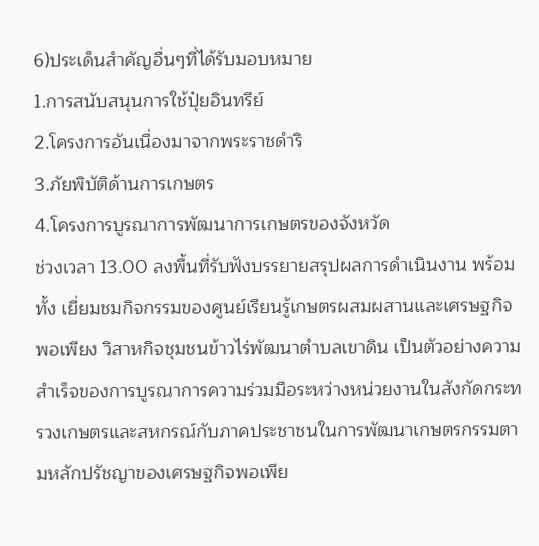6)ประเด็นสำคัญอื่นๆที่ได้รับมอบหมาย
1.การสนับสนุนการใช้ปุ๋ยอินทรีย์
2.โครงการอันเนื่องมาจากพระราชดำริ
3.ภัยพิบัติด้านการเกษตร
4.โครงการบูรณาการพัฒนาการเกษตรของจังหวัด
ช่วงเวลา 13.00 ลงพื้นที่รับฟังบรรยายสรุปผลการดำเนินงาน พร้อมทั้ง เยี่ยมชมกิจกรรมของศูนย์เรียนรู้เกษตรผสมผสานและเศรษฐกิจพอเพียง วิสาหกิจชุมชนข้าวไร่พัฒนาตำบลเขาดิน เป็นตัวอย่างความสำเร็จของการบูรณาการความร่วมมือระหว่างหน่วยงานในสังกัดกระทรวงเกษตรและสหกรณ์กับภาคประชาชนในการพัฒนาเกษตรกรรมตามหลักปรัชญาของเศรษฐกิจพอเพีย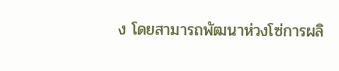ง โดยสามารถพัฒนาห่วงโซ่การผลิ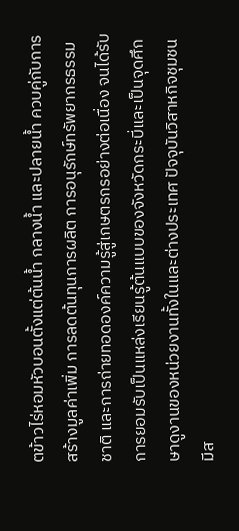ตข้าวไร่หอมหัวบอนตั้งแต่ต้นน้ำ กลางน้ำ และปลายน้ำ ควบคู่กับการสร้างมูลค่าเพิ่ม การลดต้นทุนการผลิต การอนุรักษ์ทรัพยากรธรรมชาติ และการถ่ายทอดองค์ความรู้สู่เกษตรกรอย่างต่อเนื่อง จนได้รับการยอมรับเป็นแหล่งเรียนรู้ต้นแบบของจังหวัดกระบี่และเป็นจุดศึกษาดูงานของหน่วยงานทั้งในและต่างประเทศ ปัจจุบันวิสาหกิจชุมชนมีส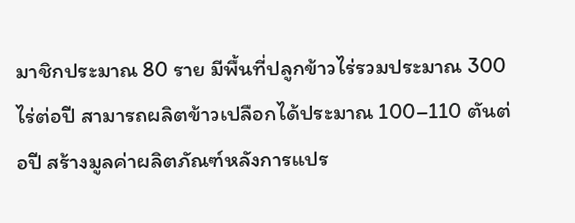มาชิกประมาณ 80 ราย มีพื้นที่ปลูกข้าวไร่รวมประมาณ 300 ไร่ต่อปี สามารถผลิตข้าวเปลือกได้ประมาณ 100–110 ตันต่อปี สร้างมูลค่าผลิตภัณฑ์หลังการแปร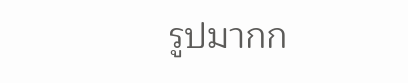รูปมากก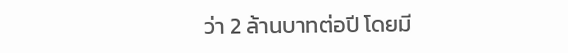ว่า 2 ล้านบาทต่อปี โดยมี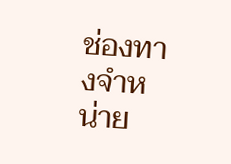ช่องทางจำหน่าย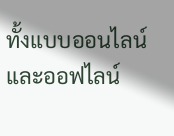ทั้งแบบออนไลน์และออฟไลน์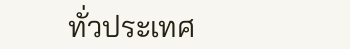ทั่วประเทศ